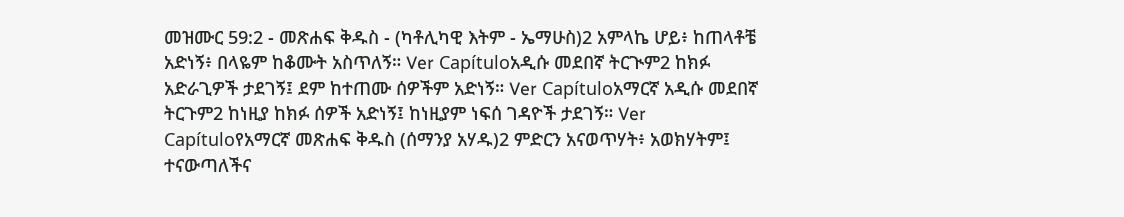መዝሙር 59:2 - መጽሐፍ ቅዱስ - (ካቶሊካዊ እትም - ኤማሁስ)2 አምላኬ ሆይ፥ ከጠላቶቼ አድነኝ፥ በላዬም ከቆሙት አስጥለኝ። Ver Capítuloአዲሱ መደበኛ ትርጒም2 ከክፉ አድራጊዎች ታደገኝ፤ ደም ከተጠሙ ሰዎችም አድነኝ። Ver Capítuloአማርኛ አዲሱ መደበኛ ትርጉም2 ከነዚያ ከክፉ ሰዎች አድነኝ፤ ከነዚያም ነፍሰ ገዳዮች ታደገኝ። Ver Capítuloየአማርኛ መጽሐፍ ቅዱስ (ሰማንያ አሃዱ)2 ምድርን አናወጥሃት፥ አወክሃትም፤ ተናውጣለችና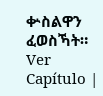ቍስልዋን ፈወስኻት። Ver Capítulo |